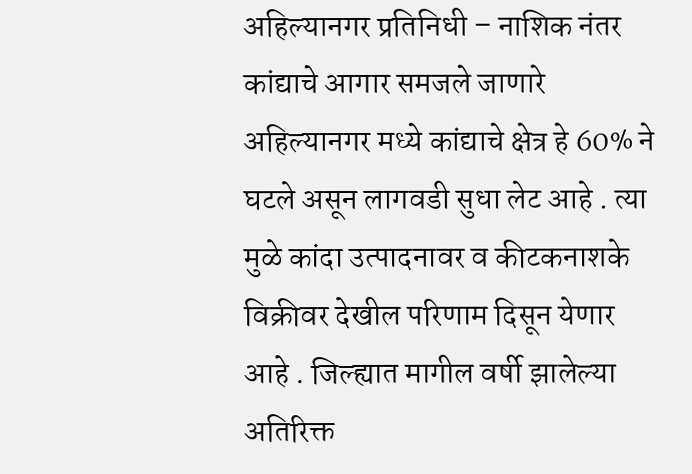अहिल्यानगर प्रतिनिधी – नाशिक नंतर कांद्याचे आगार समजले जाणारे अहिल्यानगर मध्ये कांद्याचे क्षेत्र हे 60% ने घटले असून लागवडी सुधा लेट आहे . त्या मुळे कांदा उत्पादनावर व कीटकनाशके विक्रीवर देखील परिणाम दिसून येणार आहे . जिल्ह्यात मागील वर्षी झालेल्या अतिरिक्त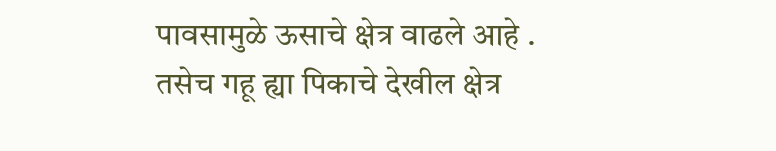पावसामुळे ऊसाचे क्षेत्र वाढले आहे . तसेच गहू ह्या पिकाचे देखील क्षेत्र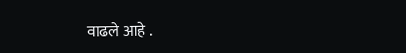वाढले आहे .